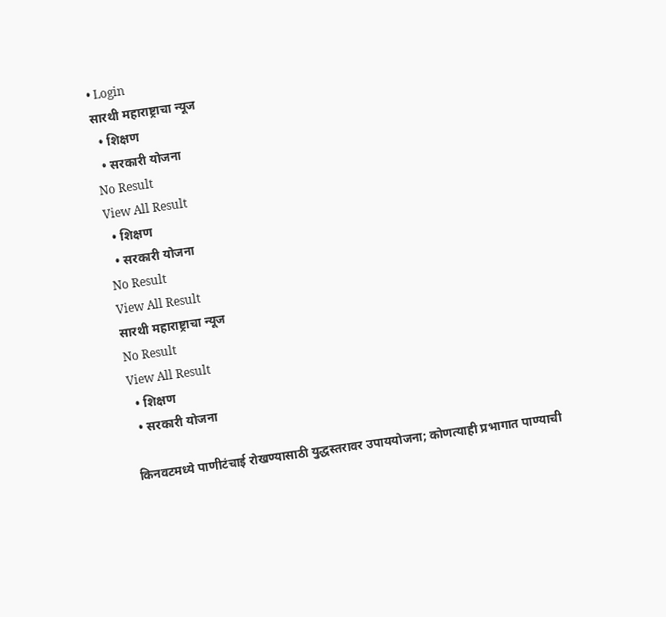• Login
सारथी महाराष्ट्राचा न्यूज
  • शिक्षण
  • सरकारी योजना
No Result
View All Result
  • शिक्षण
  • सरकारी योजना
No Result
View All Result
सारथी महाराष्ट्राचा न्यूज
No Result
View All Result
  • शिक्षण
  • सरकारी योजना

किनवटमध्ये पाणीटंचाई रोखण्यासाठी युद्धस्तरावर उपाययोजना; कोणत्याही प्रभागात पाण्याची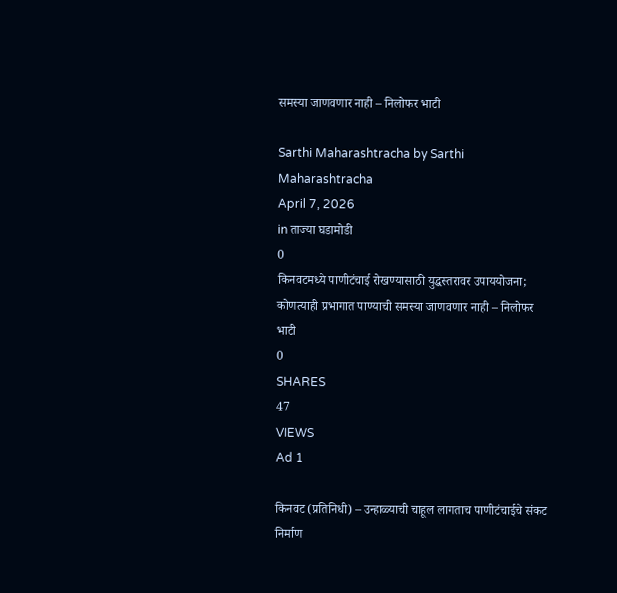समस्या जाणवणार नाही – निलोफर भाटी

Sarthi Maharashtracha by Sarthi Maharashtracha
April 7, 2026
in ताज्या घडामोडी
0
किनवटमध्ये पाणीटंचाई रोखण्यासाठी युद्धस्तरावर उपाययोजना; कोणत्याही प्रभागात पाण्याची समस्या जाणवणार नाही – निलोफर भाटी
0
SHARES
47
VIEWS
Ad 1

किनवट (प्रतिनिधी) – उन्हाळ्याची चाहूल लागताच पाणीटंचाईचे संकट निर्माण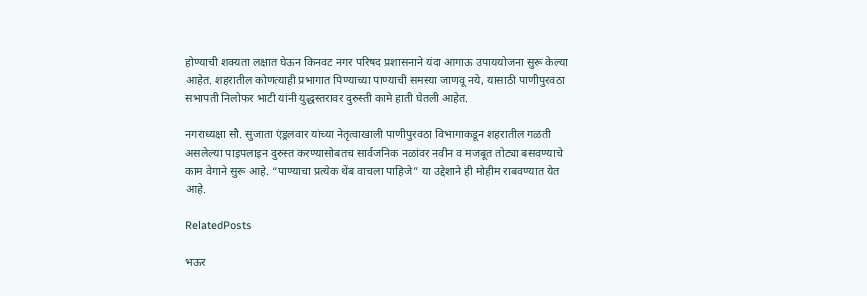होण्याची शक्यता लक्षात घेऊन किनवट नगर परिषद प्रशासनाने यंदा आगाऊ उपाययोजना सुरू केल्या आहेत. शहरातील कोणत्याही प्रभागात पिण्याच्या पाण्याची समस्या जाणवू नये, यासाठी पाणीपुरवठा सभापती निलोफर भाटी यांनी युद्धस्तरावर दुरुस्ती कामे हाती घेतली आहेत.

नगराध्यक्षा सौ. सुजाता एंड्रलवार यांच्या नेतृत्वाखाली पाणीपुरवठा विभागाकडून शहरातील गळती असलेल्या पाइपलाइन दुरुस्त करण्यासोबतच सार्वजनिक नळांवर नवीन व मजबूत तोट्या बसवण्याचे काम वेगाने सुरू आहे. “पाण्याचा प्रत्येक थेंब वाचला पाहिजे” या उद्देशाने ही मोहीम राबवण्यात येत आहे.

RelatedPosts

भऊर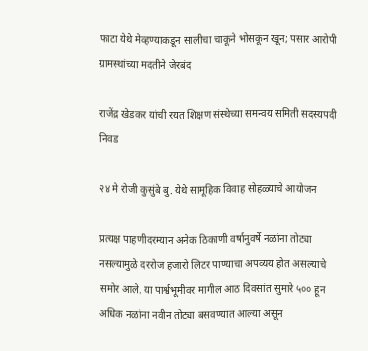फाटा येथे मेव्हण्याकडून सालीचा चाकूने भोसकून खून; पसार आरोपी ग्रामस्थांच्या मदतीने जेरबंद

राजेंद्र खेडकर यांची रयत शिक्षण संस्थेच्या समन्वय समिती सदस्यपदी निवड

२४ मे रोजी कुसुंबे बु. येथे सामूहिक विवाह सोहळ्याचे आयोजन

प्रत्यक्ष पाहणीदरम्यान अनेक ठिकाणी वर्षानुवर्षे नळांना तोट्या नसल्यामुळे दररोज हजारो लिटर पाण्याचा अपव्यय होत असल्याचे समोर आले. या पार्श्वभूमीवर मागील आठ दिवसांत सुमारे ५०० हून अधिक नळांना नवीन तोट्या बसवण्यात आल्या असून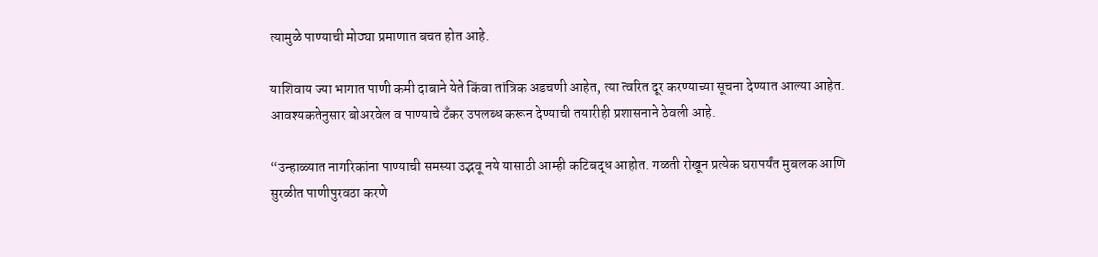त्यामुळे पाण्याची मोठ्या प्रमाणात बचत होत आहे.

याशिवाय ज्या भागात पाणी कमी दाबाने येते किंवा तांत्रिक अडचणी आहेत, त्या त्वरित दूर करण्याच्या सूचना देण्यात आल्या आहेत. आवश्यकतेनुसार बोअरवेल व पाण्याचे टँकर उपलब्ध करून देण्याची तयारीही प्रशासनाने ठेवली आहे.

“उन्हाळ्यात नागरिकांना पाण्याची समस्या उद्भवू नये यासाठी आम्ही कटिबद्ध आहोत. गळती रोखून प्रत्येक घरापर्यंत मुबलक आणि सुरळीत पाणीपुरवठा करणे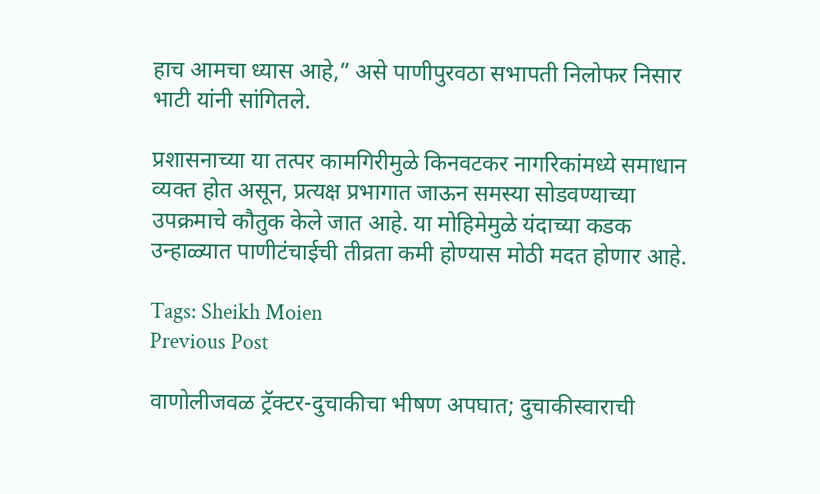हाच आमचा ध्यास आहे,” असे पाणीपुरवठा सभापती निलोफर निसार भाटी यांनी सांगितले.

प्रशासनाच्या या तत्पर कामगिरीमुळे किनवटकर नागरिकांमध्ये समाधान व्यक्त होत असून, प्रत्यक्ष प्रभागात जाऊन समस्या सोडवण्याच्या उपक्रमाचे कौतुक केले जात आहे. या मोहिमेमुळे यंदाच्या कडक उन्हाळ्यात पाणीटंचाईची तीव्रता कमी होण्यास मोठी मदत होणार आहे.

Tags: Sheikh Moien
Previous Post

वाणोलीजवळ ट्रॅक्टर-दुचाकीचा भीषण अपघात; दुचाकीस्वाराची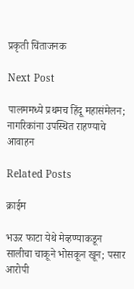प्रकृती चिंताजनक

Next Post

पालममध्ये प्रथमच हिंदू महासंमेलन; नागरिकांना उपस्थित राहण्याचे आवाहन

Related Posts

क्राईम

भऊर फाटा येथे मेव्हण्याकडून सालीचा चाकूने भोसकून खून; पसार आरोपी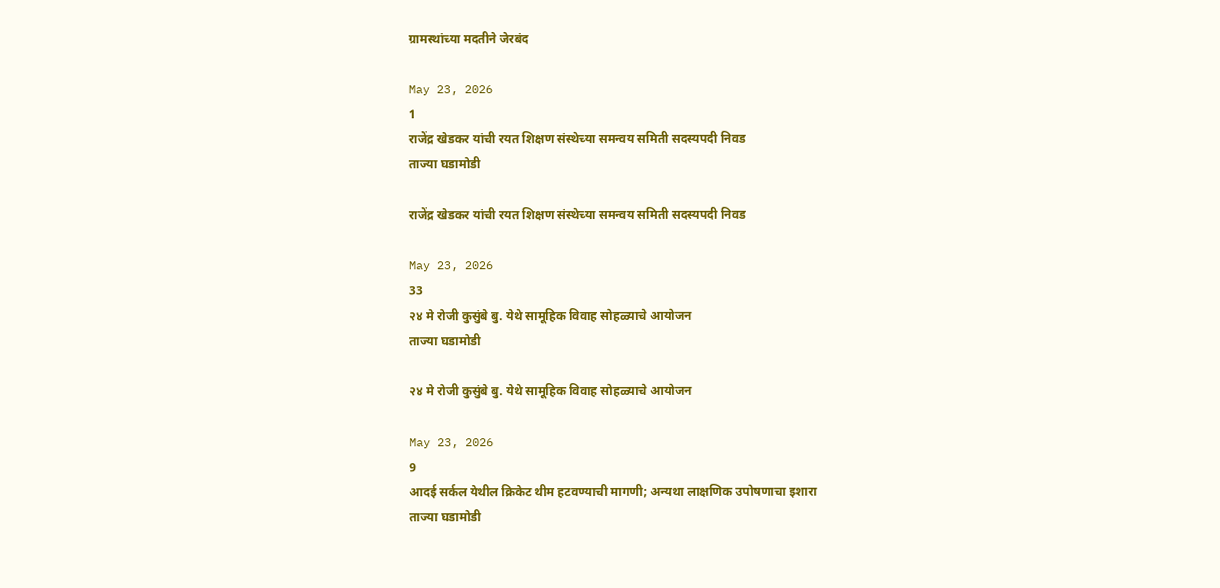ग्रामस्थांच्या मदतीने जेरबंद

May 23, 2026
1
राजेंद्र खेडकर यांची रयत शिक्षण संस्थेच्या समन्वय समिती सदस्यपदी निवड
ताज्या घडामोडी

राजेंद्र खेडकर यांची रयत शिक्षण संस्थेच्या समन्वय समिती सदस्यपदी निवड

May 23, 2026
33
२४ मे रोजी कुसुंबे बु. येथे सामूहिक विवाह सोहळ्याचे आयोजन
ताज्या घडामोडी

२४ मे रोजी कुसुंबे बु. येथे सामूहिक विवाह सोहळ्याचे आयोजन

May 23, 2026
9
आदई सर्कल येथील क्रिकेट थीम हटवण्याची मागणी; अन्यथा लाक्षणिक उपोषणाचा इशारा
ताज्या घडामोडी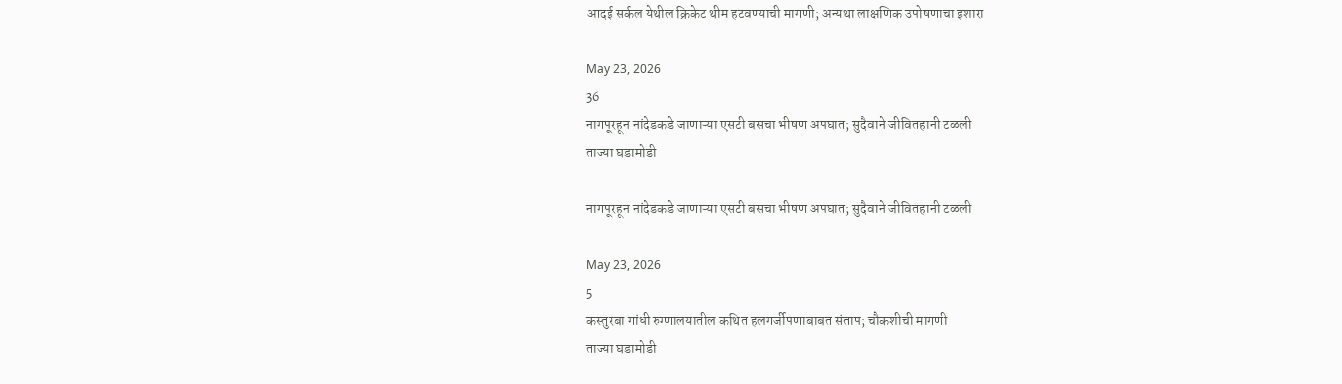आदई सर्कल येथील क्रिकेट थीम हटवण्याची मागणी; अन्यथा लाक्षणिक उपोषणाचा इशारा

May 23, 2026
36
नागपूरहून नांदेडकडे जाणाऱ्या एसटी बसचा भीषण अपघात; सुदैवाने जीवितहानी टळली
ताज्या घडामोडी

नागपूरहून नांदेडकडे जाणाऱ्या एसटी बसचा भीषण अपघात; सुदैवाने जीवितहानी टळली

May 23, 2026
5
कस्तुरबा गांधी रुग्णालयातील कथित हलगर्जीपणाबाबत संताप; चौकशीची मागणी
ताज्या घडामोडी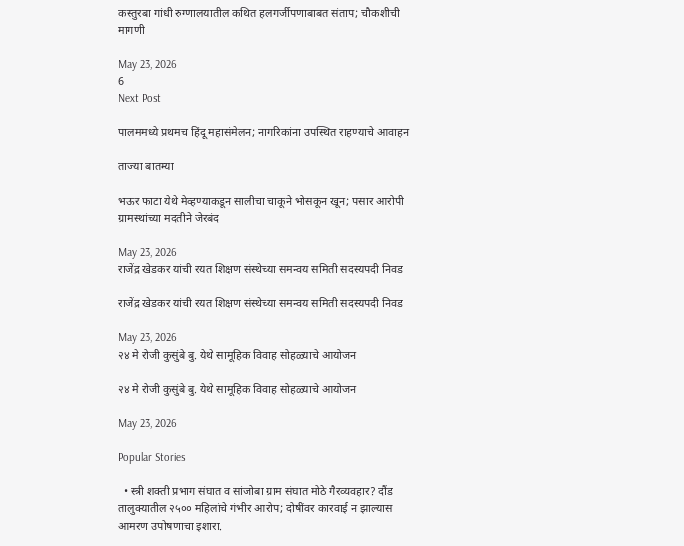कस्तुरबा गांधी रुग्णालयातील कथित हलगर्जीपणाबाबत संताप; चौकशीची मागणी

May 23, 2026
6
Next Post

पालममध्ये प्रथमच हिंदू महासंमेलन; नागरिकांना उपस्थित राहण्याचे आवाहन

ताज्या बातम्या

भऊर फाटा येथे मेव्हण्याकडून सालीचा चाकूने भोसकून खून; पसार आरोपी ग्रामस्थांच्या मदतीने जेरबंद

May 23, 2026
राजेंद्र खेडकर यांची रयत शिक्षण संस्थेच्या समन्वय समिती सदस्यपदी निवड

राजेंद्र खेडकर यांची रयत शिक्षण संस्थेच्या समन्वय समिती सदस्यपदी निवड

May 23, 2026
२४ मे रोजी कुसुंबे बु. येथे सामूहिक विवाह सोहळ्याचे आयोजन

२४ मे रोजी कुसुंबे बु. येथे सामूहिक विवाह सोहळ्याचे आयोजन

May 23, 2026

Popular Stories

  • स्त्री शक्ती प्रभाग संघात व सांजोबा ग्राम संघात मोठे गैरव्यवहार? दौंड तालुक्यातील २५०० महिलांचे गंभीर आरोप; दोषींवर कारवाई न झाल्यास आमरण उपोषणाचा इशारा.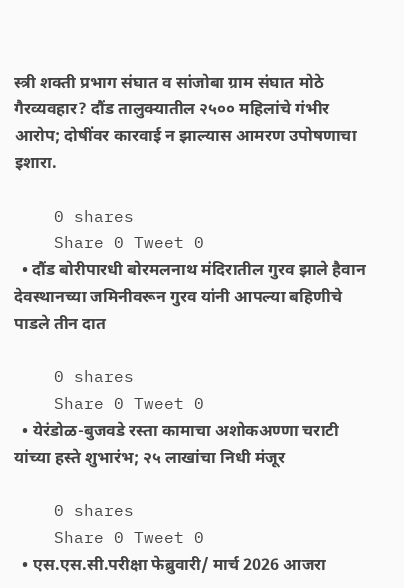स्त्री शक्ती प्रभाग संघात व सांजोबा ग्राम संघात मोठे गैरव्यवहार? दौंड तालुक्यातील २५०० महिलांचे गंभीर आरोप; दोषींवर कारवाई न झाल्यास आमरण उपोषणाचा इशारा.

    0 shares
    Share 0 Tweet 0
  • दौंड बोरीपारधी बोरमलनाथ मंदिरातील गुरव झाले हैवान देवस्थानच्या जमिनीवरून गुरव यांनी आपल्या बहिणीचे पाडले तीन दात

    0 shares
    Share 0 Tweet 0
  • येरंडोळ-बुजवडे रस्ता कामाचा अशोकअण्णा चराटी यांच्या हस्ते शुभारंभ; २५ लाखांचा निधी मंजूर

    0 shares
    Share 0 Tweet 0
  • एस.एस.सी.परीक्षा फेब्रुवारी/ मार्च 2026 आजरा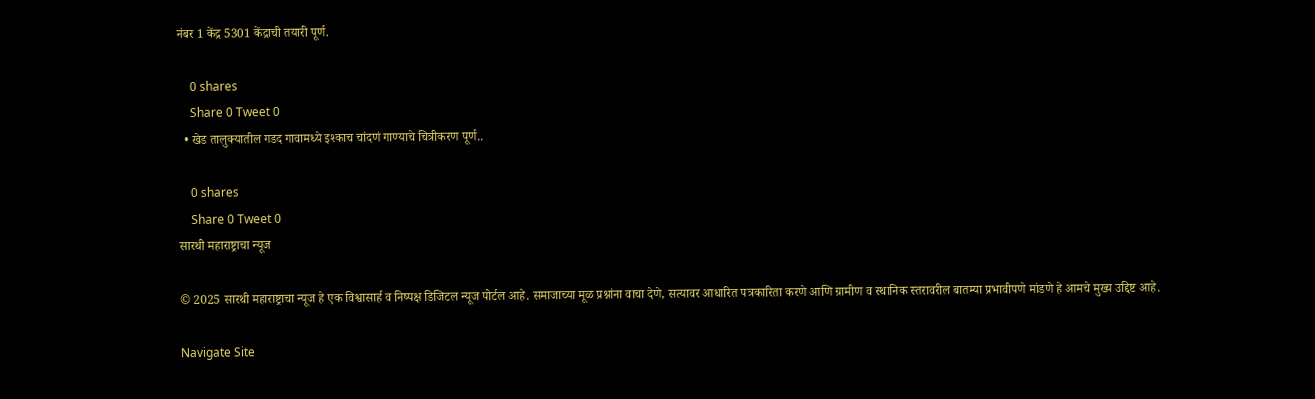नंबर 1 केंद्र 5301 केंद्राची तयारी पूर्ण.

    0 shares
    Share 0 Tweet 0
  • खेड तालुक्यातील गडद गावामध्ये इश्काच चांदणं गाण्याचे चित्रीकरण पूर्ण..

    0 shares
    Share 0 Tweet 0
सारथी महाराष्ट्राचा न्यूज

© 2025 सारथी महाराष्ट्राचा न्यूज हे एक विश्वासार्ह व निष्पक्ष डिजिटल न्यूज पोर्टल आहे. समाजाच्या मूळ प्रश्नांना वाचा देणे, सत्यावर आधारित पत्रकारिता करणे आणि ग्रामीण व स्थानिक स्तरावरील बातम्या प्रभावीपणे मांडणे हे आमचे मुख्य उद्दिष्ट आहे.

Navigate Site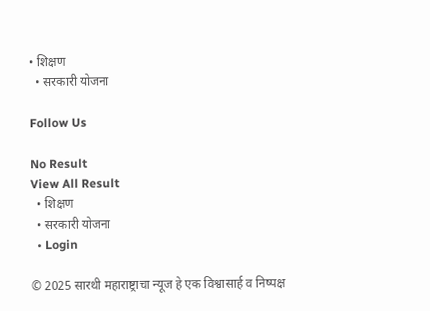• शिक्षण
  • सरकारी योजना

Follow Us

No Result
View All Result
  • शिक्षण
  • सरकारी योजना
  • Login

© 2025 सारथी महाराष्ट्राचा न्यूज हे एक विश्वासार्ह व निष्पक्ष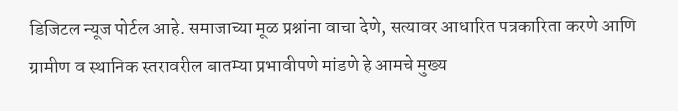डिजिटल न्यूज पोर्टल आहे. समाजाच्या मूळ प्रश्नांना वाचा देणे, सत्यावर आधारित पत्रकारिता करणे आणि ग्रामीण व स्थानिक स्तरावरील बातम्या प्रभावीपणे मांडणे हे आमचे मुख्य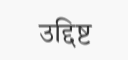उद्दिष्ट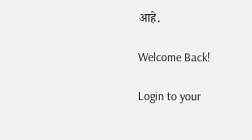आहे.

Welcome Back!

Login to your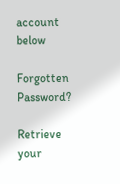account below

Forgotten Password?

Retrieve your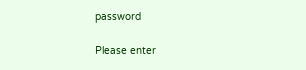password

Please enter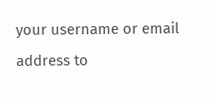your username or email address to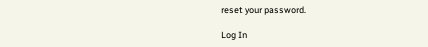reset your password.

Log In